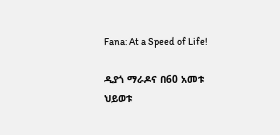Fana: At a Speed of Life!

ዲያጎ ማራዶና በ60 አመቱ ህይወቱ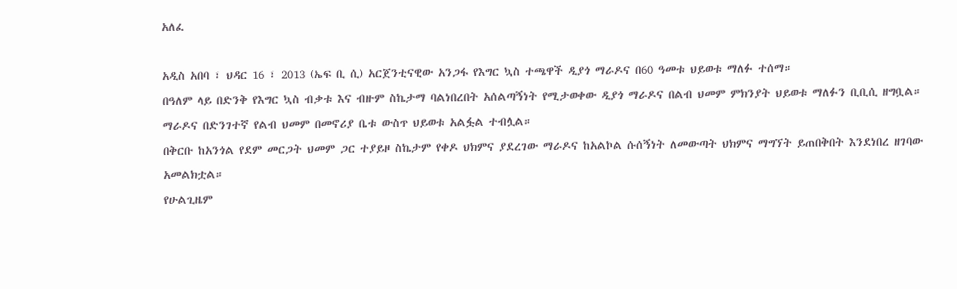አለፈ

አዲስ አበባ ፣ ህዳር 16 ፣ 2013 (ኤፍ ቢ ሲ) አርጀንቲናዊው አንጋፋ የእግር ኳስ ተጫዋች ዲያጎ ማራዶና በ60 ዓመቱ ህይወቱ ማለፉ ተሰማ።
በዓለም ላይ በድንቅ የእግር ኳስ ብቃቱ እና ብዙም ስኬታማ ባልነበረበት አሰልጣኝነት የሚታወቀው ዲያጎ ማራዶና በልብ ህመም ምክንያት ህይወቱ ማለፉን ቢቢሲ ዘግቧል።
ማራዶና በድንገተኛ የልብ ህመም በመኖሪያ ቤቱ ውስጥ ህይወቱ አልፏል ተብሏል።
በቅርቡ ከአንጎል የደም መርጋት ህመም ጋር ተያይዞ ስኬታም የቀዶ ህክምና ያደረገው ማራዶና ከአልኮል ሱሰኝነት ለመውጣት ህክምና ማግኘት ይጠበቅበት እንደነበረ ዘገባው አመልክቷል።
የሁልጊዜም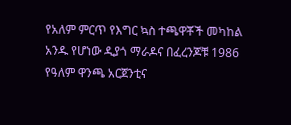የአለም ምርጥ የእግር ኳስ ተጫዋቾች መካከል አንዱ የሆነው ዲያጎ ማራዶና በፈረንጆቹ 1986 የዓለም ዋንጫ አርጀንቲና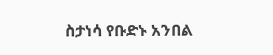ስታነሳ የቡድኑ አንበል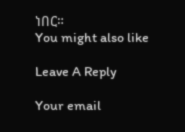ነበር።
You might also like

Leave A Reply

Your email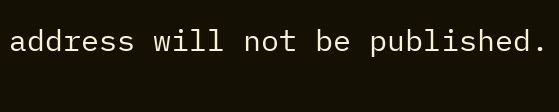address will not be published.